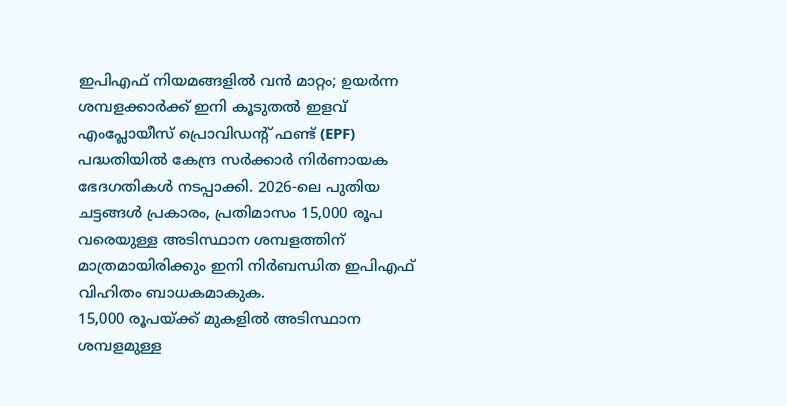ഇപിഎഫ് നിയമങ്ങളിൽ വൻ മാറ്റം; ഉയർന്ന ശമ്പളക്കാർക്ക് ഇനി കൂടുതൽ ഇളവ്
എംപ്ലോയീസ് പ്രൊവിഡന്റ് ഫണ്ട് (EPF) പദ്ധതിയിൽ കേന്ദ്ര സർക്കാർ നിർണായക ഭേദഗതികൾ നടപ്പാക്കി. 2026-ലെ പുതിയ ചട്ടങ്ങൾ പ്രകാരം, പ്രതിമാസം 15,000 രൂപ വരെയുള്ള അടിസ്ഥാന ശമ്പളത്തിന് മാത്രമായിരിക്കും ഇനി നിർബന്ധിത ഇപിഎഫ് വിഹിതം ബാധകമാകുക.
15,000 രൂപയ്ക്ക് മുകളിൽ അടിസ്ഥാന ശമ്പളമുള്ള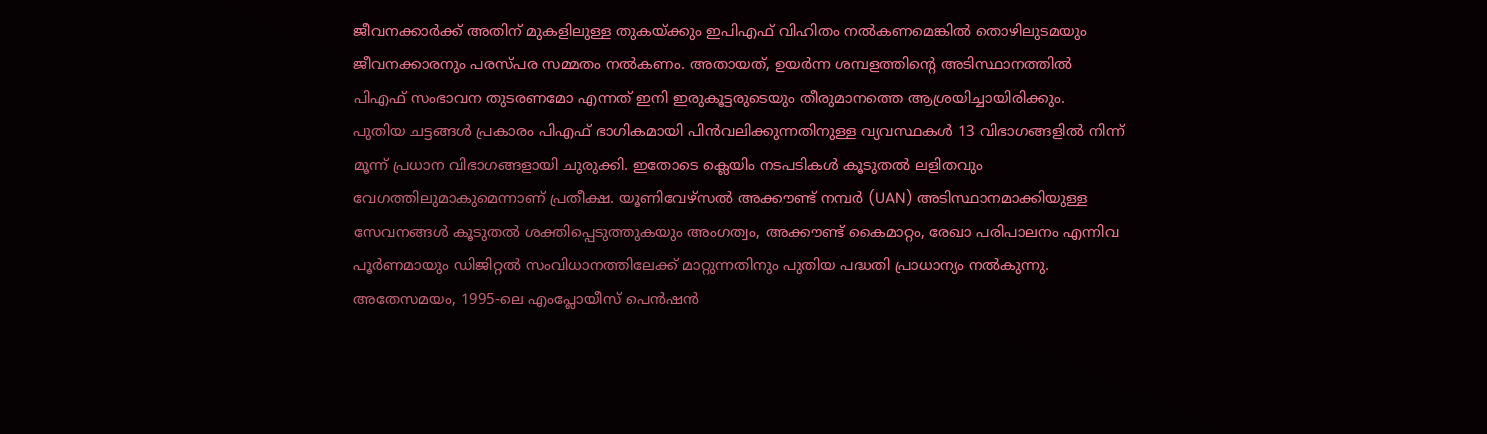ജീവനക്കാർക്ക് അതിന് മുകളിലുള്ള തുകയ്ക്കും ഇപിഎഫ് വിഹിതം നൽകണമെങ്കിൽ തൊഴിലുടമയും ജീവനക്കാരനും പരസ്പര സമ്മതം നൽകണം. അതായത്, ഉയർന്ന ശമ്പളത്തിന്റെ അടിസ്ഥാനത്തിൽ പിഎഫ് സംഭാവന തുടരണമോ എന്നത് ഇനി ഇരുകൂട്ടരുടെയും തീരുമാനത്തെ ആശ്രയിച്ചായിരിക്കും.
പുതിയ ചട്ടങ്ങൾ പ്രകാരം പിഎഫ് ഭാഗികമായി പിൻവലിക്കുന്നതിനുള്ള വ്യവസ്ഥകൾ 13 വിഭാഗങ്ങളിൽ നിന്ന് മൂന്ന് പ്രധാന വിഭാഗങ്ങളായി ചുരുക്കി. ഇതോടെ ക്ലെയിം നടപടികൾ കൂടുതൽ ലളിതവും വേഗത്തിലുമാകുമെന്നാണ് പ്രതീക്ഷ. യൂണിവേഴ്സൽ അക്കൗണ്ട് നമ്പർ (UAN) അടിസ്ഥാനമാക്കിയുള്ള സേവനങ്ങൾ കൂടുതൽ ശക്തിപ്പെടുത്തുകയും അംഗത്വം, അക്കൗണ്ട് കൈമാറ്റം, രേഖാ പരിപാലനം എന്നിവ പൂർണമായും ഡിജിറ്റൽ സംവിധാനത്തിലേക്ക് മാറ്റുന്നതിനും പുതിയ പദ്ധതി പ്രാധാന്യം നൽകുന്നു.
അതേസമയം, 1995-ലെ എംപ്ലോയീസ് പെൻഷൻ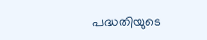പദ്ധതിയുടെ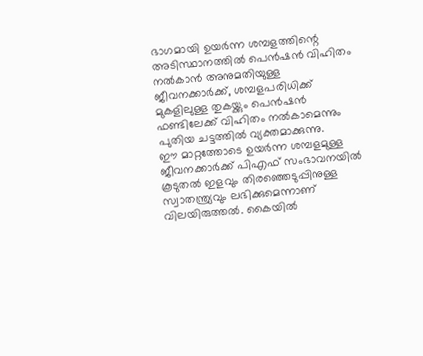ഭാഗമായി ഉയർന്ന ശമ്പളത്തിന്റെ അടിസ്ഥാനത്തിൽ പെൻഷൻ വിഹിതം നൽകാൻ അനുമതിയുള്ള ജീവനക്കാർക്ക്, ശമ്പളപരിധിക്ക് മുകളിലുള്ള തുകയ്ക്കും പെൻഷൻ ഫണ്ടിലേക്ക് വിഹിതം നൽകാമെന്നും പുതിയ ചട്ടത്തിൽ വ്യക്തമാക്കുന്നു.
ഈ മാറ്റത്തോടെ ഉയർന്ന ശമ്പളമുള്ള ജീവനക്കാർക്ക് പിഎഫ് സംഭാവനയിൽ കൂടുതൽ ഇളവും തിരഞ്ഞെടുപ്പിനുള്ള സ്വാതന്ത്ര്യവും ലഭിക്കുമെന്നാണ് വിലയിരുത്തൽ. കൈയിൽ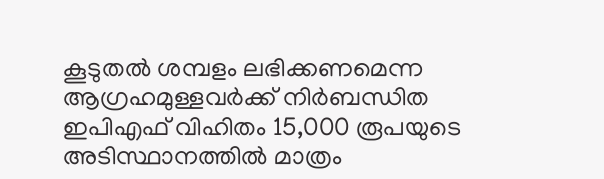കൂടുതൽ ശമ്പളം ലഭിക്കണമെന്ന ആഗ്രഹമുള്ളവർക്ക് നിർബന്ധിത ഇപിഎഫ് വിഹിതം 15,000 രൂപയുടെ അടിസ്ഥാനത്തിൽ മാത്രം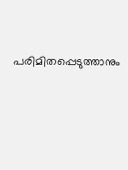പരിമിതപ്പെടുത്താനും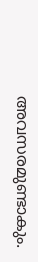അവസരമുണ്ടാകും.